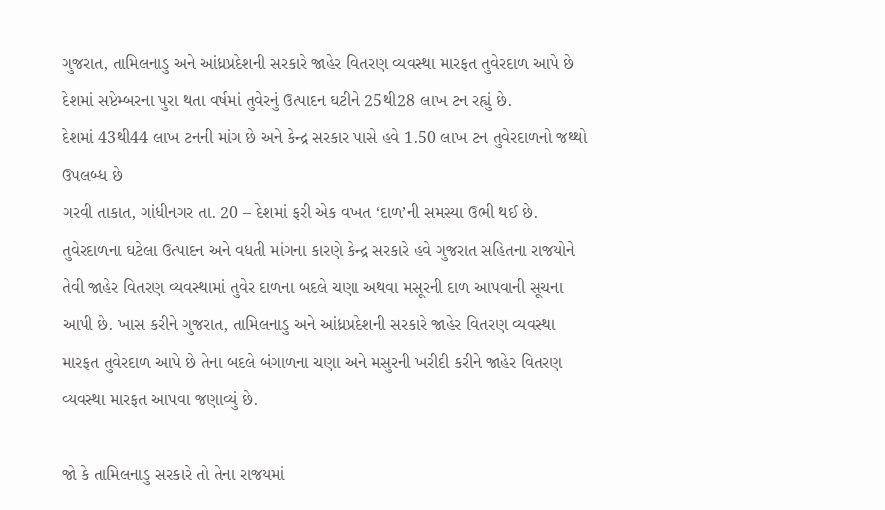ગુજરાત, તામિલનાડુ અને આંધ્રપ્રદેશની સરકારે જાહેર વિતરણ વ્યવસ્થા મારફત તુવેરદાળ આપે છે
દેશમાં સપ્ટેમ્બરના પુરા થતા વર્ષમાં તુવેરનું ઉત્પાદન ઘટીને 25થી28 લાખ ટન રહ્યું છે.
દેશમાં 43થી44 લાખ ટનની માંગ છે અને કેન્દ્ર સરકાર પાસે હવે 1.50 લાખ ટન તુવેરદાળનો જથ્થો ઉપલબ્ધ છે
ગરવી તાકાત, ગાંધીનગર તા. 20 – દેશમાં ફરી એક વખત ‘દાળ’ની સમસ્યા ઉભી થઈ છે. તુવેરદાળના ઘટેલા ઉત્પાદન અને વધતી માંગના કારણે કેન્દ્ર સરકારે હવે ગુજરાત સહિતના રાજયોને તેવી જાહેર વિતરણ વ્યવસ્થામાં તુવેર દાળના બદલે ચણા અથવા મસૂરની દાળ આપવાની સૂચના આપી છે. ખાસ કરીને ગુજરાત, તામિલનાડુ અને આંધ્રપ્રદેશની સરકારે જાહેર વિતરણ વ્યવસ્થા મારફત તુવેરદાળ આપે છે તેના બદલે બંગાળના ચણા અને મસુરની ખરીદી કરીને જાહેર વિતરણ વ્યવસ્થા મારફત આપવા જણાવ્યું છે.

જો કે તામિલનાડુ સરકારે તો તેના રાજયમાં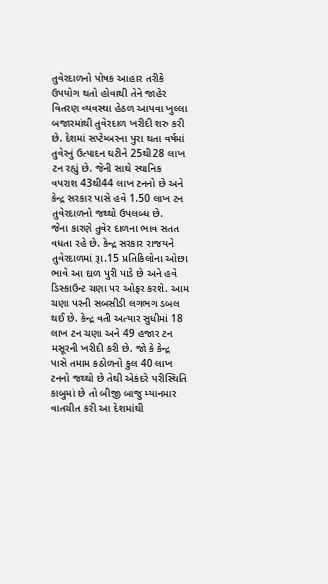તુવેરદાળનો પોષક આહાર તરીકે ઉપયોગ થતો હોવાથી તેને જાહેર વિતરણ વ્યવસ્થા હેઠળ આપવા ખુલ્લા બજારમાંથી તુવેરદાળ ખરીદી શરુ કરી છે. દેશમાં સપ્ટેમ્બરના પુરા થતા વર્ષમાં તુવેરનું ઉત્પાદન ઘટીને 25થી28 લાખ ટન રહ્યું છે. જેની સાથે સ્થાનિક વપરાશ 43થી44 લાખ ટનનો છે અને કેન્દ્ર સરકાર પાસે હવે 1.50 લાખ ટન તુવેરદાળનો જથ્થો ઉપલબ્ધ છે.
જેના કારણે તુવેર દાળના ભાવ સતત વધતા રહે છે. કેન્દ્ર સરકાર રાજયને તુવેરદાળમાં રૂા.15 પ્રતિકિલોના ઓછા ભાવે આ દાળ પુરી પાડે છે અને હવે ડિસ્કાઉન્ટ ચણા પર ઓફર કરશે. આમ ચણા પરની સબસીડી લગભગ ડબલ થઈ છે. કેન્દ્ર વતી અત્યાર સુધીમાં 18 લાખ ટન ચણા અને 49 હજાર ટન મસૂરની ખરીદી કરી છે. જો કે કેન્દ્ર પાસે તમામ કઠોળનો કુલ 40 લાખ ટનનો જથ્થો છે તેથી એકંદરે પરીસ્થિતિ કાબુમાં છે તો બીજી બાજુ મ્યાનમાર વાતચીત કરી આ દેશમાંથી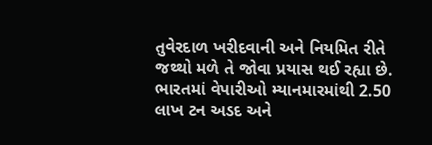તુવેરદાળ ખરીદવાની અને નિયમિત રીતે જથ્થો મળે તે જોવા પ્રયાસ થઈ રહ્યા છે. ભારતમાં વેપારીઓ મ્યાનમારમાંથી 2.50 લાખ ટન અડદ અને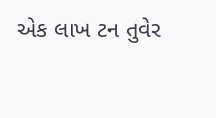એક લાખ ટન તુવેર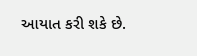આયાત કરી શકે છે.